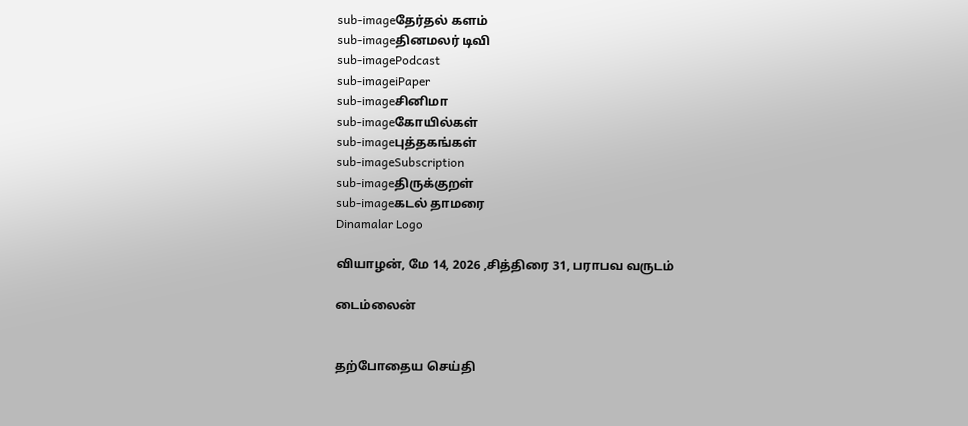sub-imageதேர்தல் களம்
sub-imageதினமலர் டிவி
sub-imagePodcast
sub-imageiPaper
sub-imageசினிமா
sub-imageகோயில்கள்
sub-imageபுத்தகங்கள்
sub-imageSubscription
sub-imageதிருக்குறள்
sub-imageகடல் தாமரை
Dinamalar Logo

வியாழன், மே 14, 2026 ,சித்திரை 31, பராபவ வருடம்

டைம்லைன்


தற்போதைய செய்தி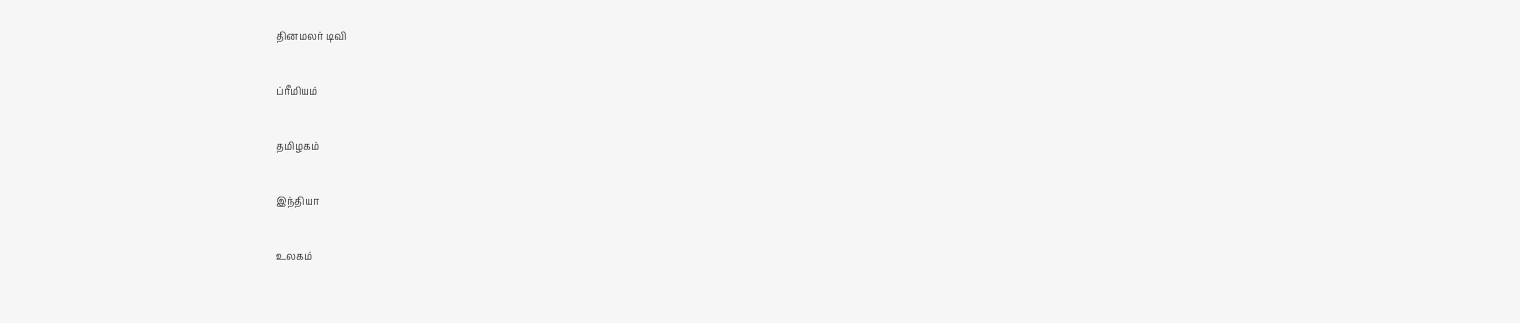தினமலர் டிவி


ப்ரீமியம்


தமிழகம்


இந்தியா


உலகம்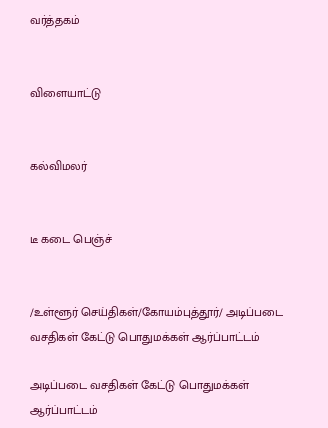வர்த்தகம்


விளையாட்டு


கல்விமலர்


டீ கடை பெஞ்ச்


/உள்ளூர் செய்திகள்/கோயம்புத்தூர்/ அடிப்படை வசதிகள் கேட்டு பொதுமக்கள் ஆர்ப்பாட்டம்

அடிப்படை வசதிகள் கேட்டு பொதுமக்கள் ஆர்ப்பாட்டம்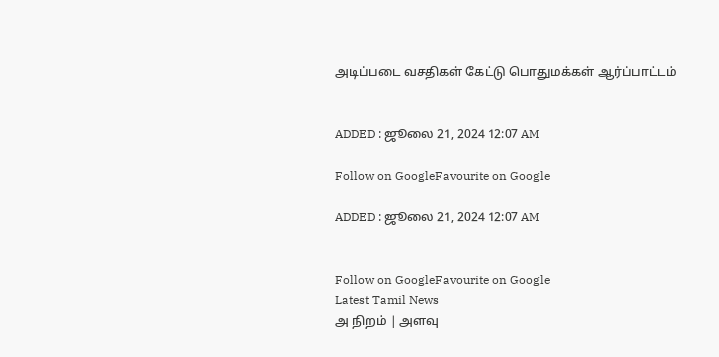அடிப்படை வசதிகள் கேட்டு பொதுமக்கள் ஆர்ப்பாட்டம்


ADDED : ஜூலை 21, 2024 12:07 AM

Follow on GoogleFavourite on Google

ADDED : ஜூலை 21, 2024 12:07 AM


Follow on GoogleFavourite on Google
Latest Tamil News
அ நிறம் | அளவு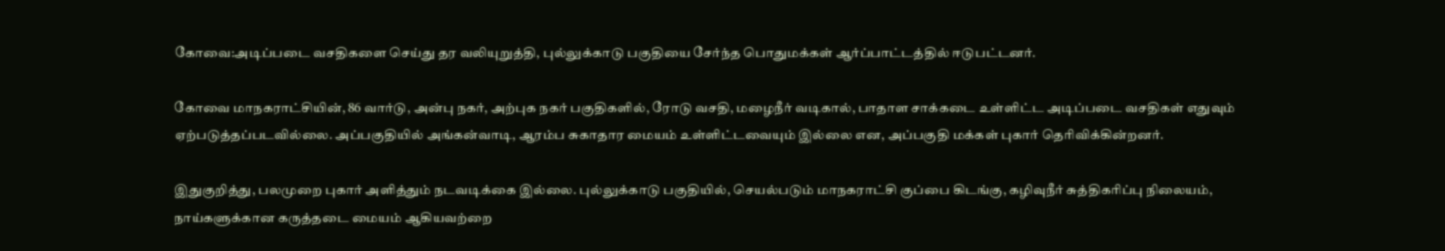கோவை:அடிப்படை வசதிகளை செய்து தர வலியுறுத்தி, புல்லுக்காடு பகுதியை சேர்ந்த பொதுமக்கள் ஆர்ப்பாட்டத்தில் ஈடுபட்டனர்.

கோவை மாநகராட்சியின், 86 வார்டு, அன்பு நகர், அற்புக நகர் பகுதிகளில், ரோடு வசதி, மழைநீர் வடிகால், பாதாள சாக்கடை உள்ளிட்ட அடிப்படை வசதிகள் எதுவும் ஏற்படுத்தப்படவில்லை. அப்பகுதியில் அங்கன்வாடி, ஆரம்ப சுகாதார மையம் உள்ளிட்டவையும் இல்லை என, அப்பகுதி மக்கள் புகார் தெரிவிக்கின்றனர்.

இதுகுறித்து, பலமுறை புகார் அளித்தும் நடவடிக்கை இல்லை. புல்லுக்காடு பகுதியில், செயல்படும் மாநகராட்சி குப்பை கிடங்கு, கழிவுநீர் சுத்திகரிப்பு நிலையம், நாய்களுக்கான கருத்தடை மையம் ஆகியவற்றை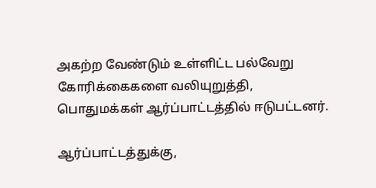அகற்ற வேண்டும் உள்ளிட்ட பல்வேறு கோரிக்கைகளை வலியுறுத்தி, பொதுமக்கள் ஆர்ப்பாட்டத்தில் ஈடுபட்டனர்.

ஆர்ப்பாட்டத்துக்கு,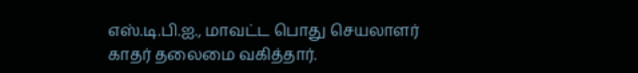எஸ்.டி.பி.ஐ., மாவட்ட பொது செயலாளர் காதர் தலைமை வகித்தார்.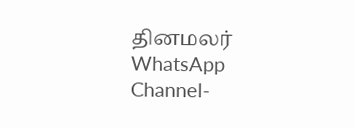தினமலர் WhatsApp Channel-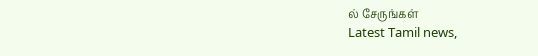ல் சேருங்கள்
Latest Tamil news,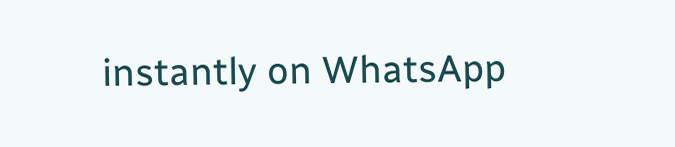instantly on WhatsApp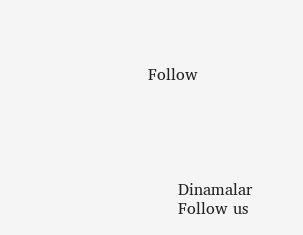Follow





      Dinamalar
      Follow us